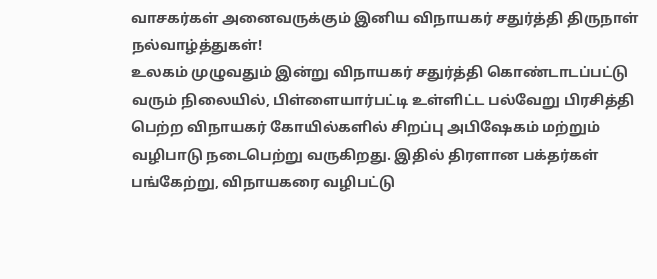வாசகர்கள் அனைவருக்கும் இனிய விநாயகர் சதுர்த்தி திருநாள் நல்வாழ்த்துகள்!
உலகம் முழுவதும் இன்று விநாயகர் சதுர்த்தி கொண்டாடப்பட்டு வரும் நிலையில், பிள்ளையார்பட்டி உள்ளிட்ட பல்வேறு பிரசித்தி பெற்ற விநாயகர் கோயில்களில் சிறப்பு அபிஷேகம் மற்றும் வழிபாடு நடைபெற்று வருகிறது. இதில் திரளான பக்தர்கள் பங்கேற்று, விநாயகரை வழிபட்டு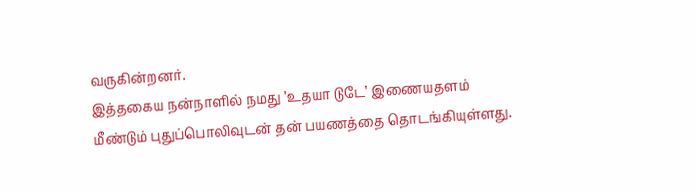வருகின்றனர்.
இத்தகைய நன்நாளில் நமது ’உதயா டுடே’ இணையதளம் மீண்டும் புதுப்பொலிவுடன் தன் பயணத்தை தொடங்கியுள்ளது.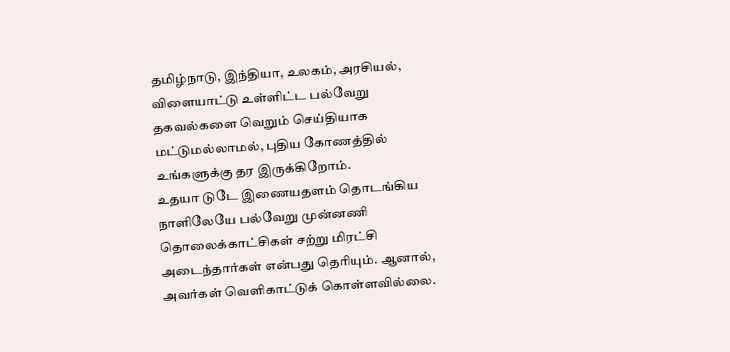தமிழ்நாடு, இந்தியா, உலகம், அரசியல், விளையாட்டு உள்ளிட்ட பல்வேறு தகவல்களை வெறும் செய்தியாக மட்டுமல்லாமல், புதிய கோணத்தில் உங்களுக்கு தர இருக்கிறோம்.
உதயா டுடே இணையதளம் தொடங்கிய நாளிலேயே பல்வேறு முன்னணி தொலைக்காட்சிகள் சற்று மிரட்சி அடைந்தார்கள் என்பது தெரியும். ஆனால், அவர்கள் வெளிகாட்டுக் கொள்ளவில்லை.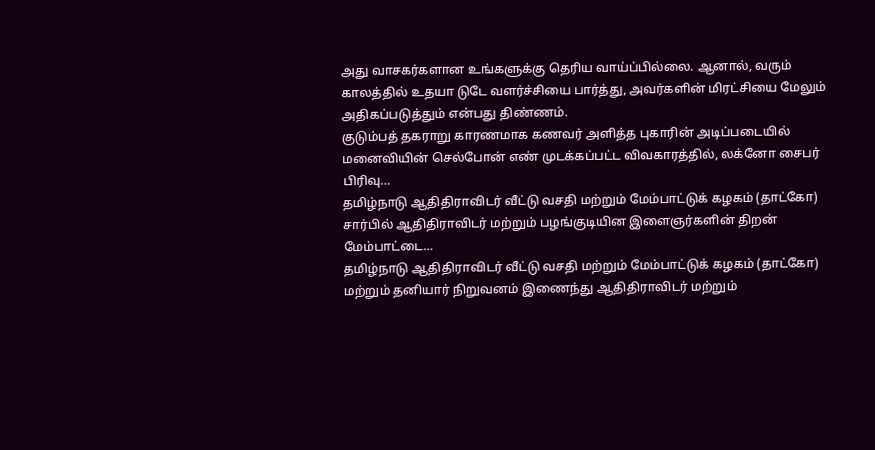அது வாசகர்களான உங்களுக்கு தெரிய வாய்ப்பில்லை. ஆனால், வரும் காலத்தில் உதயா டுடே வளர்ச்சியை பார்த்து, அவர்களின் மிரட்சியை மேலும் அதிகப்படுத்தும் என்பது திண்ணம்.
குடும்பத் தகராறு காரணமாக கணவர் அளித்த புகாரின் அடிப்படையில் மனைவியின் செல்போன் எண் முடக்கப்பட்ட விவகாரத்தில், லக்னோ சைபர் பிரிவு…
தமிழ்நாடு ஆதிதிராவிடர் வீட்டு வசதி மற்றும் மேம்பாட்டுக் கழகம் (தாட்கோ) சார்பில் ஆதிதிராவிடர் மற்றும் பழங்குடியின இளைஞர்களின் திறன் மேம்பாட்டை…
தமிழ்நாடு ஆதிதிராவிடர் வீட்டு வசதி மற்றும் மேம்பாட்டுக் கழகம் (தாட்கோ) மற்றும் தனியார் நிறுவனம் இணைந்து ஆதிதிராவிடர் மற்றும்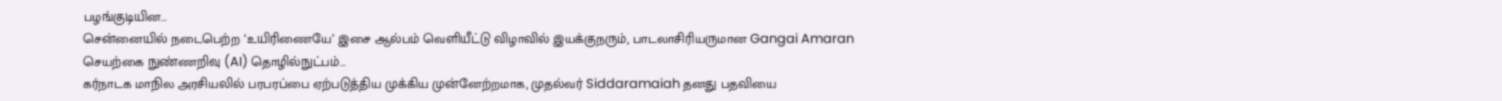பழங்குடியின…
சென்னையில் நடைபெற்ற ‘உயிரிணையே’ இசை ஆல்பம் வெளியீட்டு விழாவில் இயக்குநரும், பாடலாசிரியருமான Gangai Amaran செயற்கை நுண்ணறிவு (AI) தொழில்நுட்பம்…
கர்நாடக மாநில அரசியலில் பரபரப்பை ஏற்படுத்திய முக்கிய முன்னேற்றமாக, முதல்வர் Siddaramaiah தனது பதவியை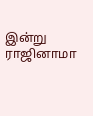இன்று ராஜினாமா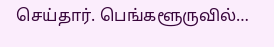செய்தார். பெங்களூருவில்…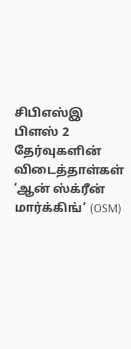சிபிஎஸ்இ பிளஸ் 2 தேர்வுகளின் விடைத்தாள்கள் ‘ஆன் ஸ்க்ரீன் மார்க்கிங்’ (OSM)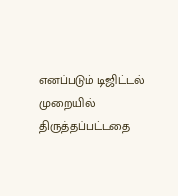எனப்படும் டிஜிட்டல் முறையில் திருத்தப்பட்டதை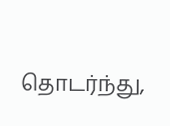தொடர்ந்து,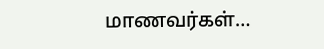மாணவர்கள்…